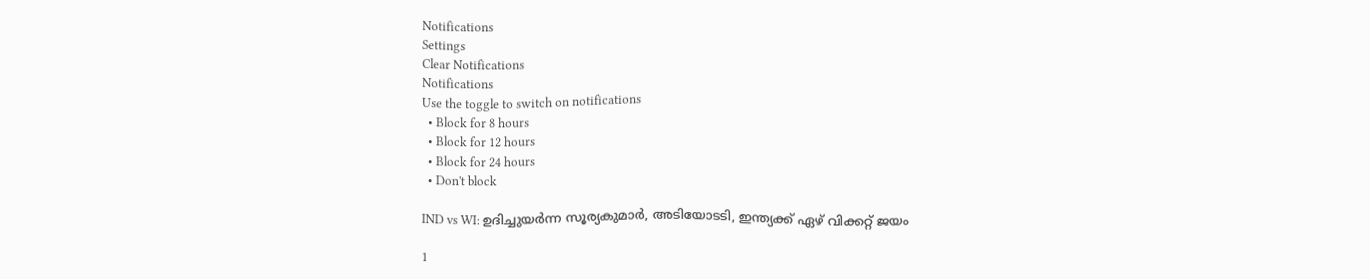Notifications
Settings
Clear Notifications
Notifications
Use the toggle to switch on notifications
  • Block for 8 hours
  • Block for 12 hours
  • Block for 24 hours
  • Don't block

IND vs WI: ഉദിച്ചുയര്‍ന്ന സൂര്യകുമാര്‍, അടിയോടടി, ഇന്ത്യക്ക് ഏഴ് വിക്കറ്റ് ജയം

1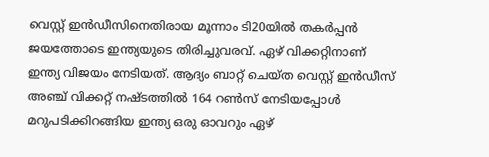വെസ്റ്റ് ഇന്‍ഡീസിനെതിരായ മൂന്നാം ടി20യില്‍ തകര്‍പ്പന്‍ ജയത്തോടെ ഇന്ത്യയുടെ തിരിച്ചുവരവ്. ഏഴ് വിക്കറ്റിനാണ് ഇന്ത്യ വിജയം നേടിയത്. ആദ്യം ബാറ്റ് ചെയ്ത വെസ്റ്റ് ഇന്‍ഡീസ് അഞ്ച് വിക്കറ്റ് നഷ്ടത്തില്‍ 164 റണ്‍സ് നേടിയപ്പോള്‍ മറുപടിക്കിറങ്ങിയ ഇന്ത്യ ഒരു ഓവറും ഏഴ്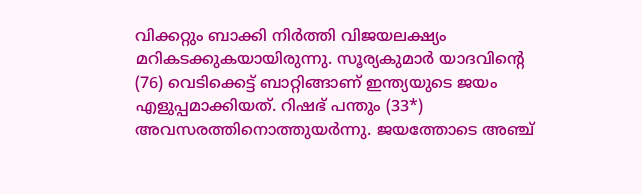വിക്കറ്റും ബാക്കി നിര്‍ത്തി വിജയലക്ഷ്യം മറികടക്കുകയായിരുന്നു. സൂര്യകുമാര്‍ യാദവിന്റെ (76) വെടിക്കെട്ട് ബാറ്റിങ്ങാണ് ഇന്ത്യയുടെ ജയം എളുപ്പമാക്കിയത്. റിഷഭ് പന്തും (33*) അവസരത്തിനൊത്തുയര്‍ന്നു. ജയത്തോടെ അഞ്ച്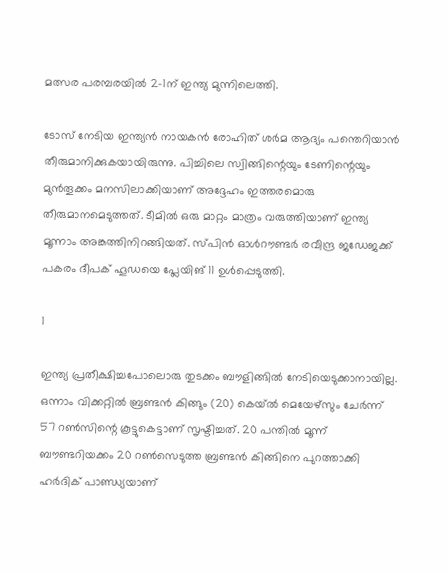മത്സര പരമ്പരയില്‍ 2-1ന് ഇന്ത്യ മുന്നിലെത്തി.

ടോസ് നേടിയ ഇന്ത്യന്‍ നായകന്‍ രോഹിത് ശര്‍മ ആദ്യം പന്തെറിയാന്‍ തീരുമാനിക്കുകയായിരുന്നു. പിച്ചിലെ സ്വിങ്ങിന്റെയും ടേണിന്റെയും മുന്‍തൂക്കം മനസിലാക്കിയാണ് അദ്ദേഹം ഇത്തരമൊരു തീരുമാനമെടുത്തത്. ടീമില്‍ ഒരു മാറ്റം മാത്രം വരുത്തിയാണ് ഇന്ത്യ മൂന്നാം അങ്കത്തിനിറങ്ങിയത്. സ്പിന്‍ ഓള്‍റൗണ്ടര്‍ രവീന്ദ്ര ജഡേജക്ക് പകരം ദീപക് ഹൂഡയെ പ്ലേയിങ് 11 ഉള്‍പ്പെടുത്തി.

1

ഇന്ത്യ പ്രതീക്ഷിച്ചപോലൊരു തുടക്കം ബൗളിങ്ങില്‍ നേടിയെടുക്കാനായില്ല. ഒന്നാം വിക്കറ്റില്‍ ബ്രണ്ടന്‍ കിങ്ങും (20) കെയ്ല്‍ മെയേഴ്സും ചേര്‍ന്ന് 57 റണ്‍സിന്റെ കൂട്ടുകെട്ടാണ് സൃഷ്ടിച്ചത്. 20 പന്തില്‍ മൂന്ന് ബൗണ്ടറിയക്കം 20 റണ്‍സെടുത്ത ബ്രണ്ടന്‍ കിങ്ങിനെ പുറത്താക്കി ഹര്‍ദിക് പാണ്ഡ്യയാണ്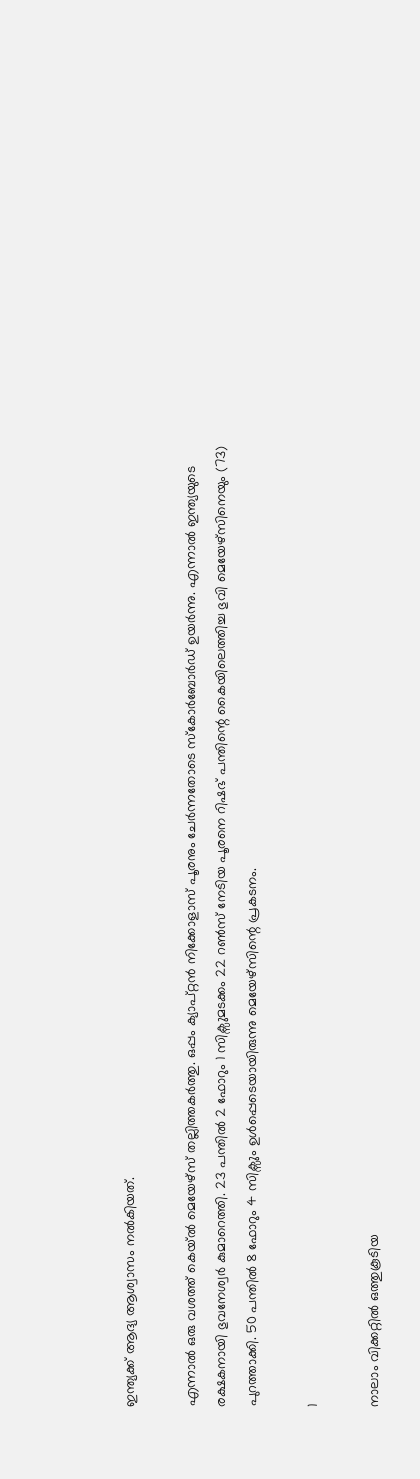ഇന്ത്യക്ക് ആദ്യ ആശ്വാസം നല്‍കിയത്.

എന്നാല്‍ ഒരു വശത്ത് കെയ്ല്‍ മെയേഴ്സ് തല്ലിത്തകര്‍ത്തു. ഒപ്പം ക്യാപ്റ്റന്‍ നിക്കോളാസ് പൂരനും ചേര്‍ന്നതോടെ സ്‌കോര്‍ബോര്‍ഡ് ഉയര്‍ന്നു. എന്നാല്‍ ഇന്ത്യയുടെ രക്ഷകനായി ഭുവനേശ്വര്‍ കുമാറെത്തി. 23 പന്തില്‍ 2 ഫോറും 1 സിക്സുമടക്കം 22 റണ്‍സ് നേടിയ പൂരനെ റിഷഭ് പന്തിന്റെ കൈയിലെത്തിച്ച ഭുവി മെയേഴ്സിനെയും (73) പുറത്താക്കി. 50 പന്തില്‍ 8 ഫോറും 4 സിക്സും ഉള്‍പ്പെടെയായിരുന്നു മെയേഴ്സിന്റെ പ്രകടനം.

1

നാലാം വിക്കറ്റില്‍ ഒത്തുകൂടിയ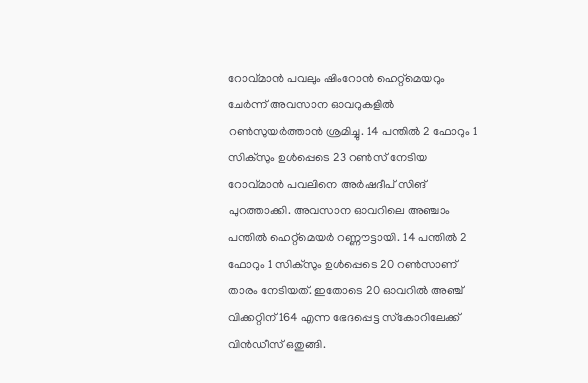റോവ്മാന്‍ പവലും ഷിംറോന്‍ ഹെറ്റ്മെയറും ചേര്‍ന്ന് അവസാന ഓവറുകളില്‍ റണ്‍സുയര്‍ത്താന്‍ ശ്രമിച്ചു. 14 പന്തില്‍ 2 ഫോറും 1 സിക്സും ഉള്‍പ്പെടെ 23 റണ്‍സ് നേടിയ റോവ്മാന്‍ പവലിനെ അര്‍ഷദീപ് സിങ് പുറത്താക്കി. അവസാന ഓവറിലെ അഞ്ചാം പന്തില്‍ ഹെറ്റ്മെയര്‍ റണ്ണൗട്ടായി. 14 പന്തില്‍ 2 ഫോറും 1 സിക്സും ഉള്‍പ്പെടെ 20 റണ്‍സാണ് താരം നേടിയത്. ഇതോടെ 20 ഓവറില്‍ അഞ്ച് വിക്കറ്റിന് 164 എന്ന ഭേദപ്പെട്ട സ്‌കോറിലേക്ക് വിന്‍ഡീസ് ഒതുങ്ങി.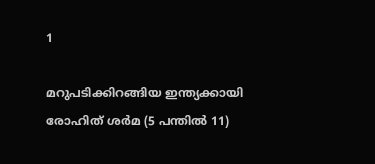1

മറുപടിക്കിറങ്ങിയ ഇന്ത്യക്കായി രോഹിത് ശര്‍മ (5 പന്തില്‍ 11)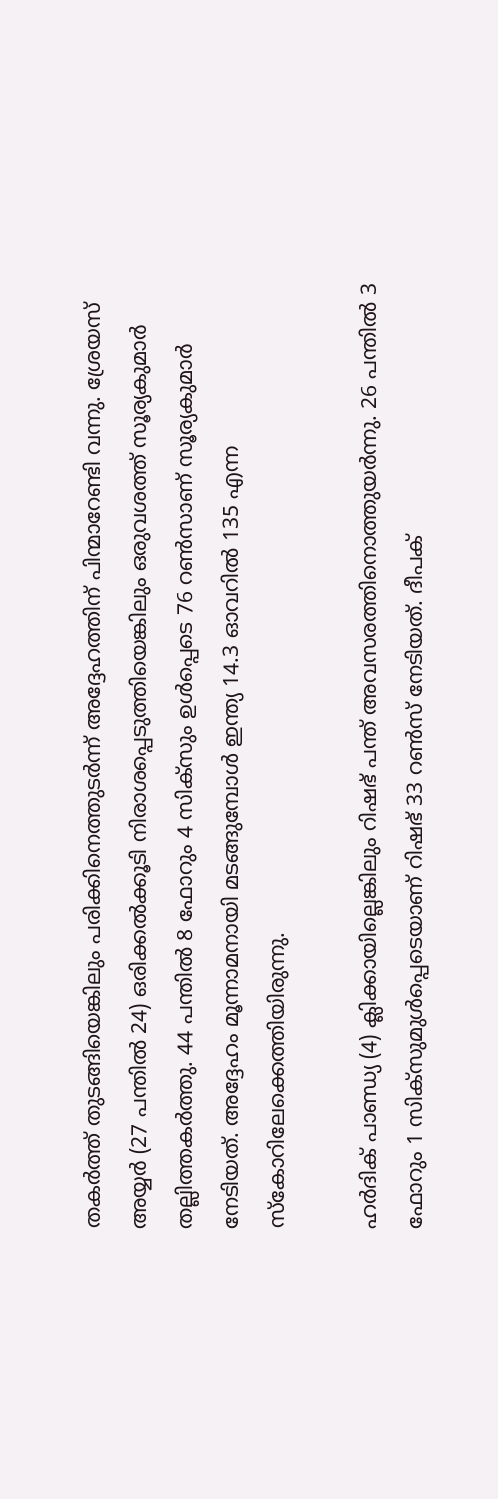തകര്‍ത്ത് തുടങ്ങിയെങ്കിലും പരിക്കിനെത്തുടര്‍ന്ന് അദ്ദേഹത്തിന് പിന്മാറേണ്ടി വന്നു. ശ്രേയസ് അയ്യര്‍ (27 പന്തില്‍ 24) ഒരിക്കല്‍ക്കൂടി നിരാശപ്പെടുത്തിയെങ്കിലും ഒരുവശത്ത് സൂര്യകുമാര്‍ തല്ലിത്തകര്‍ത്തു. 44 പന്തില്‍ 8 ഫോറും 4 സിക്‌സും ഉള്‍പ്പെടെ 76 റണ്‍സാണ് സൂര്യകുമാര്‍ നേടിയത്. അദ്ദേഹം മൂന്നാമനായി മടങ്ങുമ്പോള്‍ ഇന്ത്യ 14.3 ഓവറില്‍ 135 എന്ന സ്‌കോറിലേക്കെത്തിയിരുന്നു.

ഹര്‍ദിക് പാണ്ഡ്യ (4) ക്ലിക്കായില്ലെങ്കിലും റിഷഭ് പന്ത് അവസരത്തിനൊത്തുയര്‍ന്നു. 26 പന്തില്‍ 3 ഫോറും 1 സിക്‌സുമുള്‍പ്പെടെയാണ് റിഷഭ് 33 റണ്‍സ് നേടിയത്. ദീപക്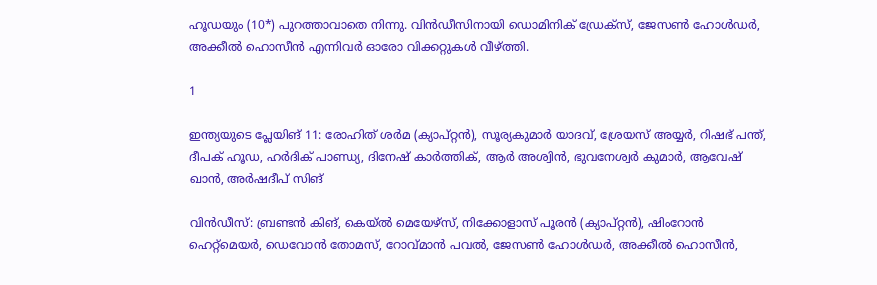ഹൂഡയും (10*) പുറത്താവാതെ നിന്നു. വിന്‍ഡീസിനായി ഡൊമിനിക് ഡ്രേക്‌സ്, ജേസണ്‍ ഹോള്‍ഡര്‍, അക്കീല്‍ ഹൊസീന്‍ എന്നിവര്‍ ഓരോ വിക്കറ്റുകള്‍ വീഴ്ത്തി.

1

ഇന്ത്യയുടെ പ്ലേയിങ് 11: രോഹിത് ശര്‍മ (ക്യാപ്റ്റന്‍), സൂര്യകുമാര്‍ യാദവ്, ശ്രേയസ് അയ്യര്‍, റിഷഭ് പന്ത്, ദീപക് ഹൂഡ, ഹര്‍ദിക് പാണ്ഡ്യ, ദിനേഷ് കാര്‍ത്തിക്, ആര്‍ അശ്വിന്‍, ഭുവനേശ്വര്‍ കുമാര്‍, ആവേഷ് ഖാന്‍, അര്‍ഷദീപ് സിങ്

വിന്‍ഡീസ്: ബ്രണ്ടന്‍ കിങ്, കെയ്ല്‍ മെയേഴ്‌സ്, നിക്കോളാസ് പൂരന്‍ (ക്യാപ്റ്റന്‍), ഷിംറോന്‍ ഹെറ്റ്‌മെയര്‍, ഡെവോന്‍ തോമസ്, റോവ്മാന്‍ പവല്‍, ജേസണ്‍ ഹോള്‍ഡര്‍, അക്കീല്‍ ഹൊസീന്‍,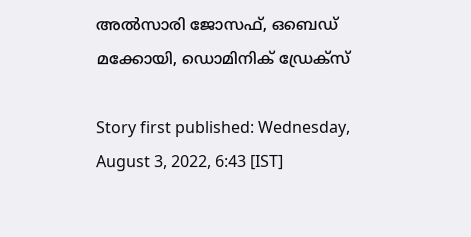അല്‍സാരി ജോസഫ്, ഒബെഡ് മക്കോയി, ഡൊമിനിക് ഡ്രേക്‌സ്

Story first published: Wednesday, August 3, 2022, 6:43 [IST]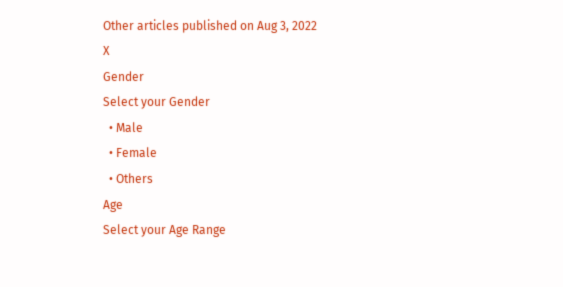Other articles published on Aug 3, 2022
X
Gender
Select your Gender
  • Male
  • Female
  • Others
Age
Select your Age Range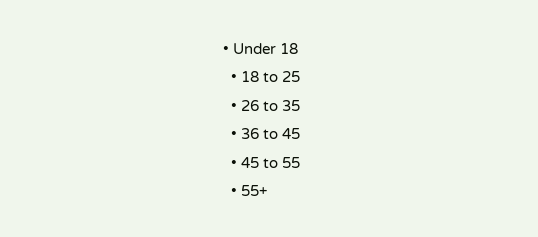• Under 18
  • 18 to 25
  • 26 to 35
  • 36 to 45
  • 45 to 55
  • 55+